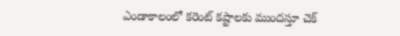ఎండాకాలంలో కరెంట్ కష్టాలకు ముందస్తూ చెక్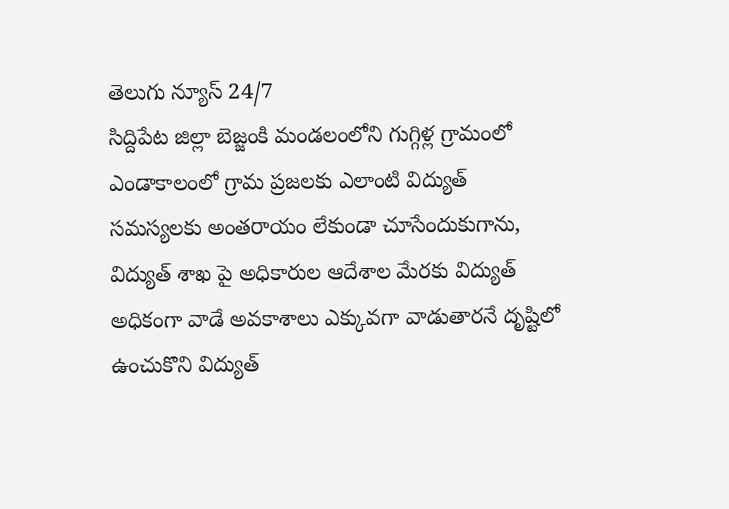తెలుగు న్యూస్ 24/7
సిద్దిపేట జిల్లా బెజ్జంకి మండలంలోని గుగ్గిళ్ల గ్రామంలో ఎండాకాలంలో గ్రామ ప్రజలకు ఎలాంటి విద్యుత్ సమస్యలకు అంతరాయం లేకుండా చూసేందుకుగాను, విద్యుత్ శాఖ పై అధికారుల ఆదేశాల మేరకు విద్యుత్ అధికంగా వాడే అవకాశాలు ఎక్కువగా వాడుతారనే దృష్టిలో ఉంచుకొని విద్యుత్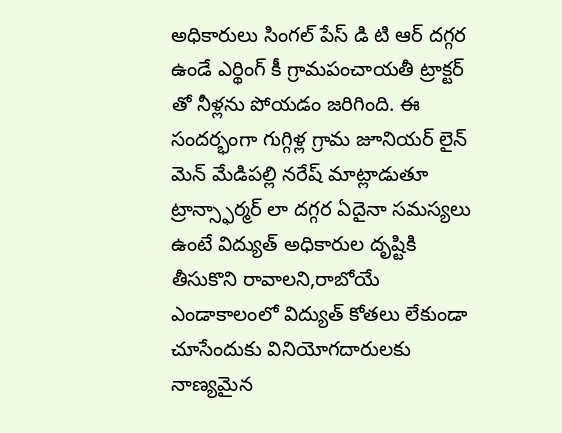అధికారులు సింగల్ పేస్ డి టి ఆర్ దగ్గర ఉండే ఎర్థింగ్ కీ గ్రామపంచాయతీ ట్రాక్టర్ తో నీళ్లను పోయడం జరిగింది. ఈ సందర్భంగా గుగ్గిళ్ల గ్రామ జూనియర్ లైన్ మెన్ మేడిపల్లి నరేష్ మాట్లాడుతూ ట్రాన్స్ఫార్మర్ లా దగ్గర ఏదైనా సమస్యలు ఉంటే విద్యుత్ అధికారుల దృష్టికి తీసుకొని రావాలని,రాబోయే ఎండాకాలంలో విద్యుత్ కోతలు లేకుండా చూసేందుకు వినియోగదారులకు నాణ్యమైన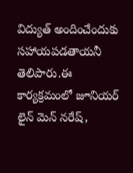విద్యుత్ అందించేందుకు సహాయపడతాయనీ తెలిపారు.ఈ కార్యక్రమంలో జూనియర్ లైన్ మెన్ నరేష్,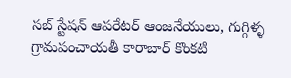సబ్ స్టేషన్ ఆపరేటర్ ఆంజనేయులు, గుగ్గిళ్ళ గ్రామపంచాయతీ కారాబార్ కొంకటి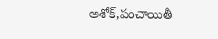అశోక్,పంచాయితీ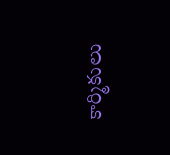కార్మికులు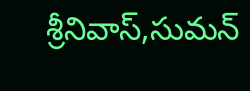శ్రీనివాస్,సుమన్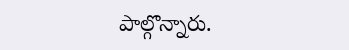పాల్గొన్నారు.